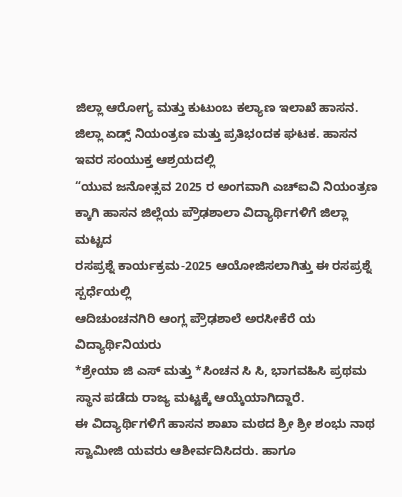ಜಿಲ್ಲಾ ಆರೋಗ್ಯ ಮತ್ತು ಕುಟುಂಬ ಕಲ್ಯಾಣ ಇಲಾಖೆ ಹಾಸನ.
ಜಿಲ್ಲಾ ಏಡ್ಸ್ ನಿಯಂತ್ರಣ ಮತ್ತು ಪ್ರತಿಭoದಕ ಘಟಕ. ಹಾಸನ
ಇವರ ಸಂಯುಕ್ತ ಆಶ್ರಯದಲ್ಲಿ
“ಯುವ ಜನೋತ್ಸವ 2025 ರ ಅಂಗವಾಗಿ ಎಚ್ಐವಿ ನಿಯಂತ್ರಣ ಕ್ಕಾಗಿ ಹಾಸನ ಜಿಲ್ಲೆಯ ಪ್ರೌಢಶಾಲಾ ವಿದ್ಯಾರ್ಥಿಗಳಿಗೆ ಜಿಲ್ಲಾ ಮಟ್ಟದ
ರಸಪ್ರಶ್ನೆ ಕಾರ್ಯಕ್ರಮ-2025 ಆಯೋಜಿಸಲಾಗಿತ್ತು ಈ ರಸಪ್ರಶ್ನೆ ಸ್ಪರ್ಧೆಯಲ್ಲಿ
ಆದಿಚುಂಚನಗಿರಿ ಆಂಗ್ಲ ಪ್ರೌಢಶಾಲೆ ಅರಸೀಕೆರೆ ಯ ವಿದ್ಯಾರ್ಥಿನಿಯರು
*ಶ್ರೇಯಾ ಜಿ ಎಸ್ ಮತ್ತು *ಸಿಂಚನ ಸಿ ಸಿ, ಭಾಗವಹಿಸಿ ಪ್ರಥಮ ಸ್ಥಾನ ಪಡೆದು ರಾಜ್ಯ ಮಟ್ಟಕ್ಕೆ ಆಯ್ಕೆಯಾಗಿದ್ದಾರೆ.
ಈ ವಿದ್ಯಾರ್ಥಿಗಳಿಗೆ ಹಾಸನ ಶಾಖಾ ಮಠದ ಶ್ರೀ ಶ್ರೀ ಶಂಭು ನಾಥ ಸ್ವಾಮೀಜಿ ಯವರು ಆಶೀರ್ವದಿಸಿದರು. ಹಾಗೂ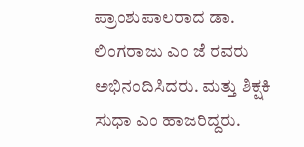ಪ್ರಾಂಶುಪಾಲರಾದ ಡಾ. ಲಿಂಗರಾಜು ಎಂ ಜೆ ರವರು ಅಭಿನಂದಿಸಿದರು. ಮತ್ತು ಶಿಕ್ಷಕಿ ಸುಧಾ ಎಂ ಹಾಜರಿದ್ದರು.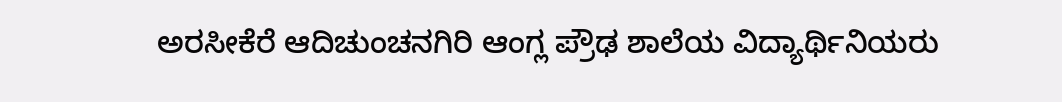ಅರಸೀಕೆರೆ ಆದಿಚುಂಚನಗಿರಿ ಆಂಗ್ಲ ಪ್ರೌಢ ಶಾಲೆಯ ವಿದ್ಯಾರ್ಥಿನಿಯರು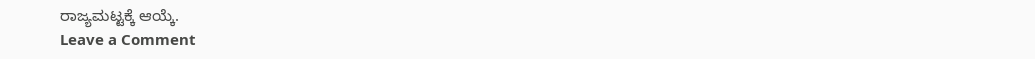ರಾಜ್ಯಮಟ್ಟಕ್ಕೆ ಆಯ್ಕೆ.
Leave a Comment